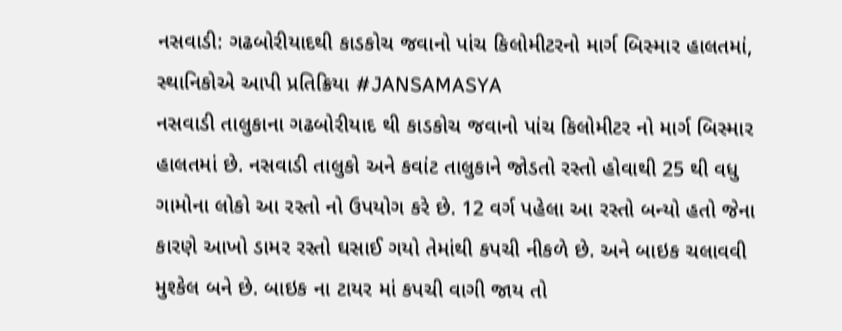નસવાડી: ગઢબોરીયાદથી કાડકોચ જવાનો પાંચ કિલોમીટરનો માર્ગ બિસ્માર હાલતમાં, સ્થાનિકોએ આપી પ્રતિક્રિયા #JANSAMASYA
નસવાડી તાલુકાના ગઢબોરીયાદ થી કાડકોચ જવાનો પાંચ કિલોમીટર નો માર્ગ બિસ્માર હાલતમાં છે. નસવાડી તાલુકો અને કવાંટ તાલુકાને જોડતો રસ્તો હોવાથી 25 થી વધુ ગામોના લોકો આ રસ્તો નો ઉપયોગ કરે છે. 12 વર્ગ પહેલા આ રસ્તો બન્યો હતો જેના કારણે આખો ડામર રસ્તો ઘસાઈ ગયો તેમાંથી કપચી નીકળે છે. અને બાઇક ચલાવવી મુશ્કેલ બને છે. બાઇક ના ટાયર માં કપચી વાગી જાય તો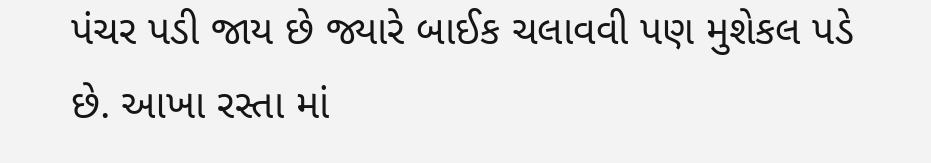પંચર પડી જાય છે જ્યારે બાઈક ચલાવવી પણ મુશેકલ પડે છે. આખા રસ્તા માં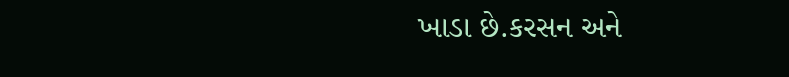ખાડા છે.કરસન અને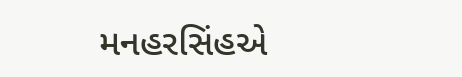મનહરસિંહએ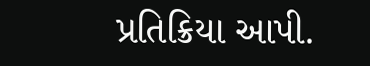પ્રતિક્રિયા આપી.